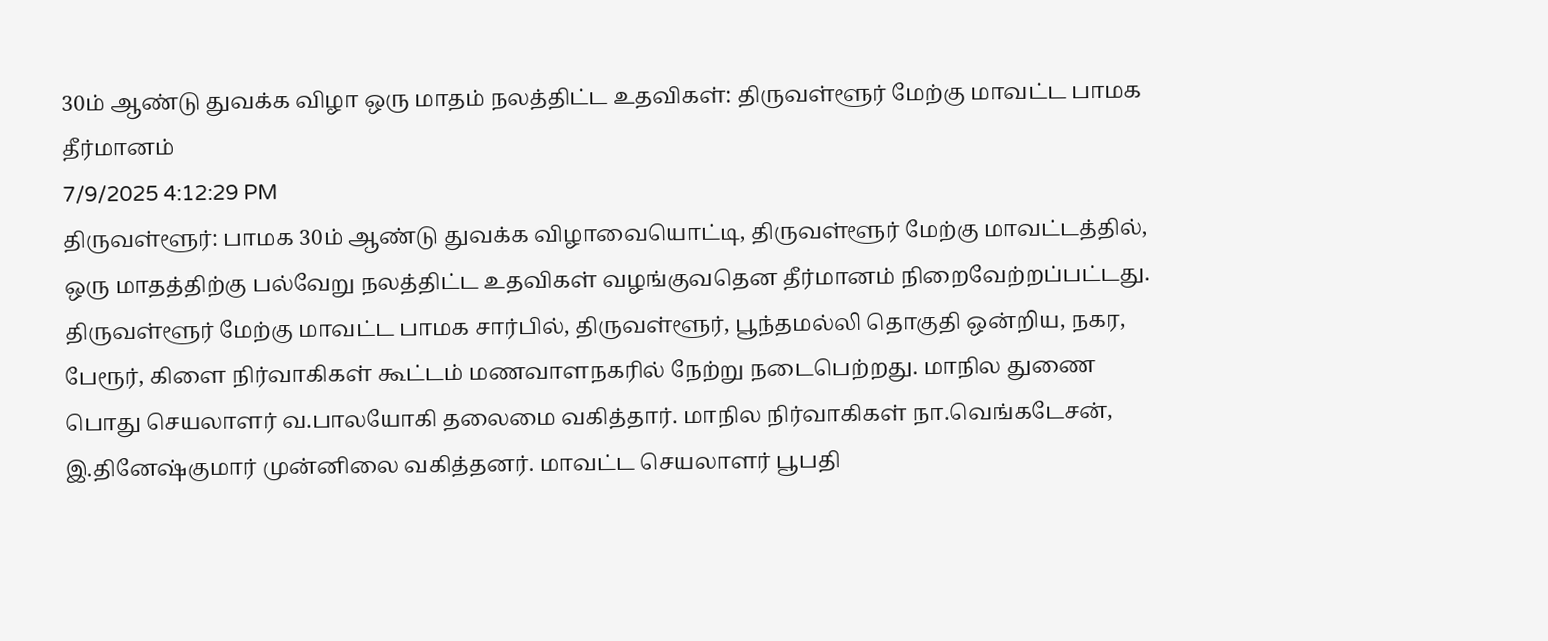30ம் ஆண்டு துவக்க விழா ஒரு மாதம் நலத்திட்ட உதவிகள்: திருவள்ளூர் மேற்கு மாவட்ட பாமக தீர்மானம்
7/9/2025 4:12:29 PM
திருவள்ளூர்: பாமக 30ம் ஆண்டு துவக்க விழாவையொட்டி, திருவள்ளூர் மேற்கு மாவட்டத்தில், ஒரு மாதத்திற்கு பல்வேறு நலத்திட்ட உதவிகள் வழங்குவதென தீர்மானம் நிறைவேற்றப்பட்டது. திருவள்ளூர் மேற்கு மாவட்ட பாமக சார்பில், திருவள்ளூர், பூந்தமல்லி தொகுதி ஒன்றிய, நகர, பேரூர், கிளை நிர்வாகிகள் கூட்டம் மணவாளநகரில் நேற்று நடைபெற்றது. மாநில துணை பொது செயலாளர் வ.பாலயோகி தலைமை வகித்தார். மாநில நிர்வாகிகள் நா.வெங்கடேசன், இ.தினேஷ்குமார் முன்னிலை வகித்தனர். மாவட்ட செயலாளர் பூபதி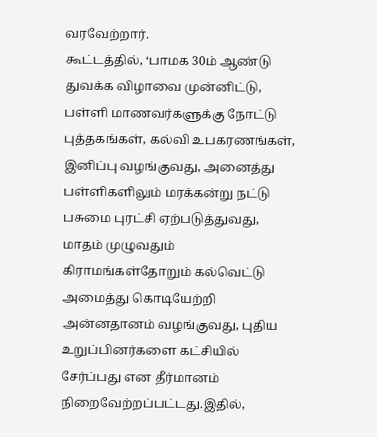வரவேற்றார்.
கூட்டத்தில், ‘பாமக 30ம் ஆண்டு துவக்க விழாவை முன்னிட்டு, பள்ளி மாணவர்களுக்கு நோட்டு புத்தகங்கள், கல்வி உபகரணங்கள், இனிப்பு வழங்குவது, அனைத்து பள்ளிகளிலும் மரக்கன்று நட்டு பசுமை புரட்சி ஏற்படுத்துவது, மாதம் முழுவதும் கிராமங்கள்தோறும் கல்வெட்டு அமைத்து கொடியேற்றி அன்னதானம் வழங்குவது, புதிய உறுப்பினர்களை கட்சியில் சேர்ப்பது என தீர்மானம் நிறைவேற்றப்பட்டது.இதில்,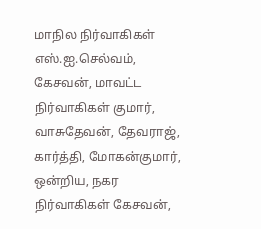மாநில நிர்வாகிகள் எஸ்.ஐ.செல்வம், கேசவன், மாவட்ட நிர்வாகிகள் குமார், வாசுதேவன், தேவராஜ், கார்த்தி, மோகன்குமார், ஒன்றிய, நகர நிர்வாகிகள் கேசவன்,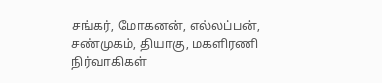சங்கர், மோகனன், எல்லப்பன், சண்முகம், தியாகு, மகளிரணி நிர்வாகிகள்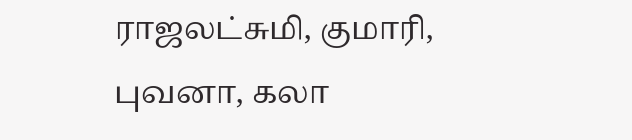ராஜலட்சுமி, குமாரி, புவனா, கலா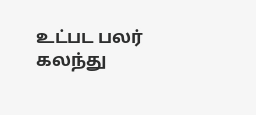உட்பட பலர் கலந்து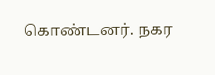கொண்டனர். நகர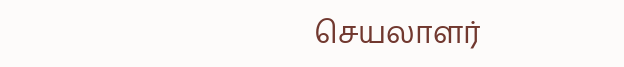செயலாளர்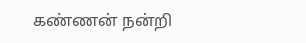கண்ணன் நன்றி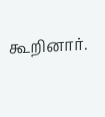கூறினார்.